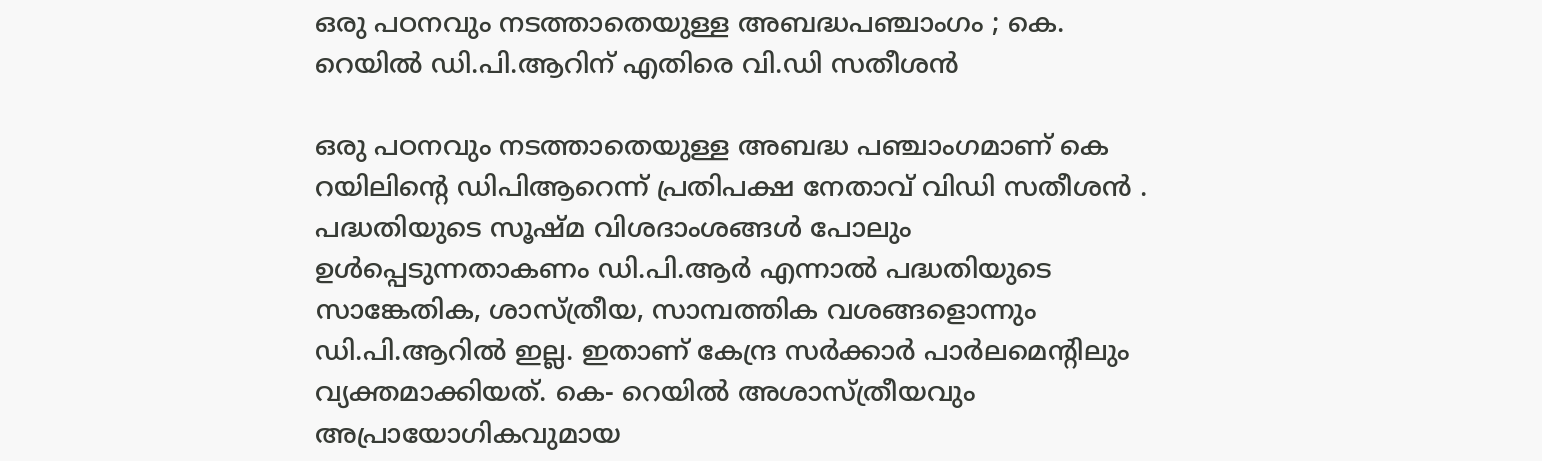ഒരു പഠനവും നടത്താതെയുള്ള അബദ്ധപഞ്ചാംഗം ; കെ. റെയില്‍ ഡി.പി.ആറിന് എതിരെ വി.ഡി സതീശന്‍

ഒരു പഠനവും നടത്താതെയുള്ള അബദ്ധ പഞ്ചാംഗമാണ് കെ റയിലിന്റെ ഡിപിആറെന്ന് പ്രതിപക്ഷ നേതാവ് വിഡി സതീശന്‍ . പദ്ധതിയുടെ സൂഷ്മ വിശദാംശങ്ങള്‍ പോലും ഉള്‍പ്പെടുന്നതാകണം ഡി.പി.ആര്‍ എന്നാല്‍ പദ്ധതിയുടെ സാങ്കേതിക, ശാസ്ത്രീയ, സാമ്പത്തിക വശങ്ങളൊന്നും ഡി.പി.ആറില്‍ ഇല്ല. ഇതാണ് കേന്ദ്ര സര്‍ക്കാര്‍ പാര്‍ലമെന്റിലും വ്യക്തമാക്കിയത്. കെ- റെയില്‍ അശാസ്ത്രീയവും അപ്രായോഗികവുമായ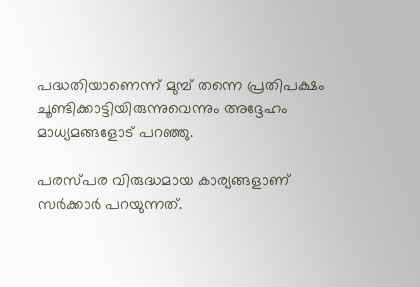പദ്ധതിയാണെന്ന് മുമ്പ് തന്നെ പ്രതിപക്ഷം ചൂണ്ടിക്കാട്ടിയിരുന്നുവെന്നും അദ്ദേഹം മാധ്യമങ്ങളോട് പറഞ്ഞു.

പരസ്പര വിരുദ്ധമായ കാര്യങ്ങളാണ് സര്‍ക്കാര്‍ പറയുന്നത്.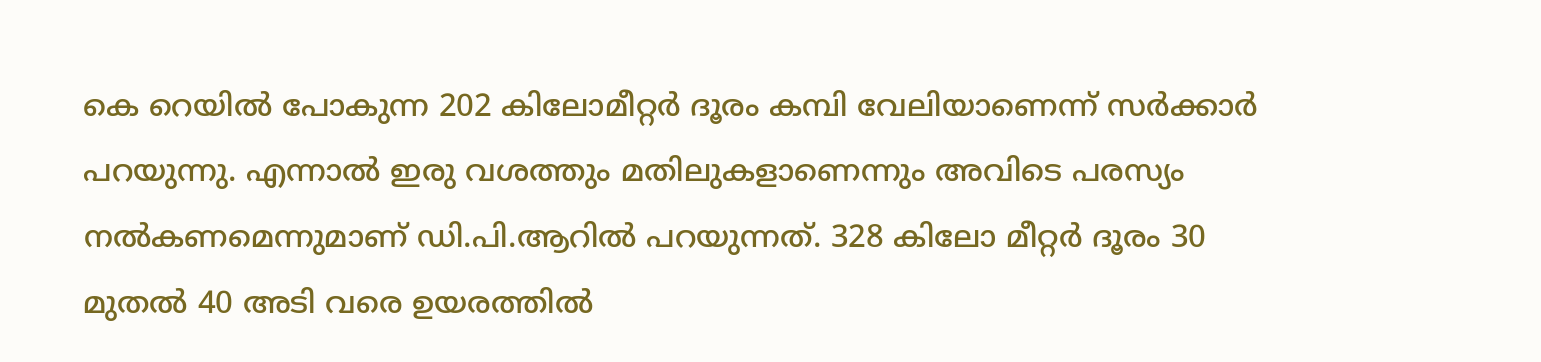കെ റെയില്‍ പോകുന്ന 202 കിലോമീറ്റര്‍ ദൂരം കമ്പി വേലിയാണെന്ന് സര്‍ക്കാര്‍ പറയുന്നു. എന്നാല്‍ ഇരു വശത്തും മതിലുകളാണെന്നും അവിടെ പരസ്യം നല്‍കണമെന്നുമാണ് ഡി.പി.ആറില്‍ പറയുന്നത്. 328 കിലോ മീറ്റര്‍ ദൂരം 30 മുതല്‍ 40 അടി വരെ ഉയരത്തില്‍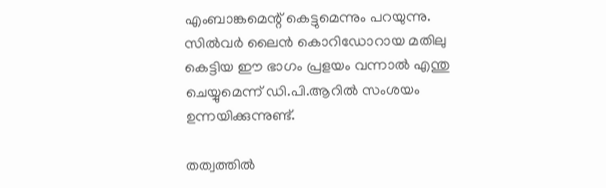എംബാങ്കമെന്റ് കെട്ടുമെന്നും പറയുന്നു. സില്‍വര്‍ ലൈന്‍ കൊറിഡോറായ മതിലു കെട്ടിയ ഈ ഭാഗം പ്രളയം വന്നാല്‍ എന്തു ചെയ്യുമെന്ന് ഡി.പി.ആറില്‍ സംശയം ഉന്നയിക്കുന്നുണ്ട്.

തത്വത്തില്‍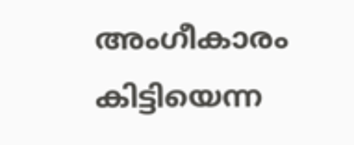അംഗീകാരം കിട്ടിയെന്ന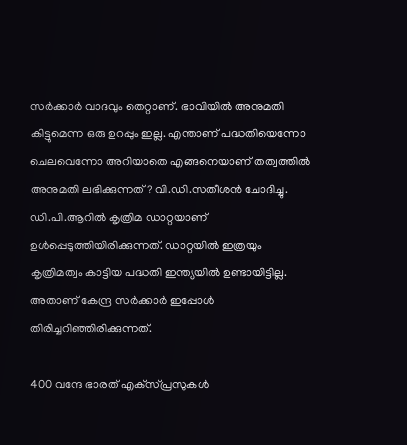സര്‍ക്കാര്‍ വാദവും തെറ്റാണ്. ഭാവിയില്‍ അനുമതി കിട്ടുമെന്ന ഒരു ഉറപ്പും ഇല്ല. എന്താണ് പദ്ധതിയെന്നോ ചെലവെന്നോ അറിയാതെ എങ്ങനെയാണ് തത്വത്തില്‍ അനുമതി ലഭിക്കുന്നത്? വി.ഡി.സതീശന്‍ ചോദിച്ചു. ഡി.പി.ആറില്‍ കൃത്രിമ ഡാറ്റയാണ് ഉള്‍പ്പെടുത്തിയിരിക്കുന്നത്. ഡാറ്റയില്‍ ഇത്രയും കൃത്രിമത്വം കാട്ടിയ പദ്ധതി ഇന്ത്യയില്‍ ഉണ്ടായിട്ടില്ല. അതാണ് കേന്ദ്ര സര്‍ക്കാര്‍ ഇപ്പോള്‍ തിരിച്ചറിഞ്ഞിരിക്കുന്നത്.

400 വന്ദേ ഭാരത് എക്‌സ്പ്രസുകള്‍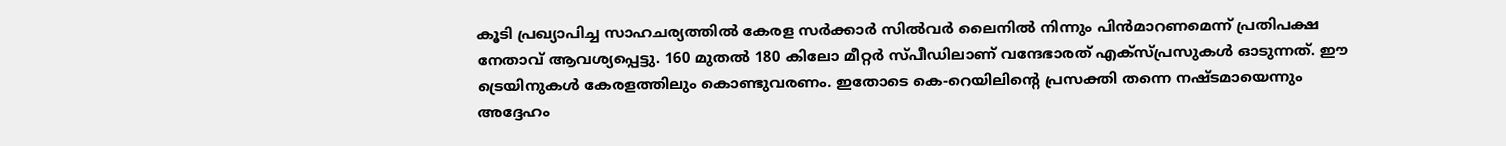കൂടി പ്രഖ്യാപിച്ച സാഹചര്യത്തില്‍ കേരള സര്‍ക്കാര്‍ സില്‍വര്‍ ലൈനില്‍ നിന്നും പിന്‍മാറണമെന്ന് പ്രതിപക്ഷ നേതാവ് ആവശ്യപ്പെട്ടു. 160 മുതല്‍ 180 കിലോ മീറ്റര്‍ സ്പീഡിലാണ് വന്ദേഭാരത് എക്‌സ്പ്രസുകള്‍ ഓടുന്നത്. ഈ ട്രെയിനുകള്‍ കേരളത്തിലും കൊണ്ടുവരണം. ഇതോടെ കെ-റെയിലിന്റെ പ്രസക്തി തന്നെ നഷ്ടമായെന്നും അദ്ദേഹം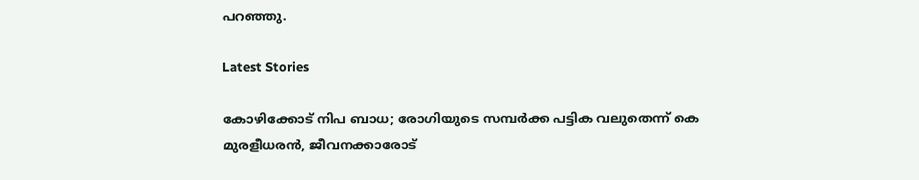പറഞ്ഞു.

Latest Stories

കോഴിക്കോട് നിപ ബാധ; രോഗിയുടെ സമ്പർക്ക പട്ടിക വലുതെന്ന് കെ മുരളീധരൻ, ജീവനക്കാരോട്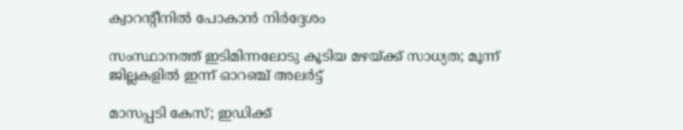ക്വാറന്റീനിൽ പോകാൻ നിർദ്ദേശം

സംസ്ഥാനത്ത് ഇടിമിന്നലോടു കൂടിയ മഴയ്ക്ക് സാധ്യത; മൂന്ന് ജില്ലകളിൽ ഇന്ന് ഓറഞ്ച് അലർട്ട്

മാസപ്പടി കേസ്; ഇഡിക്ക്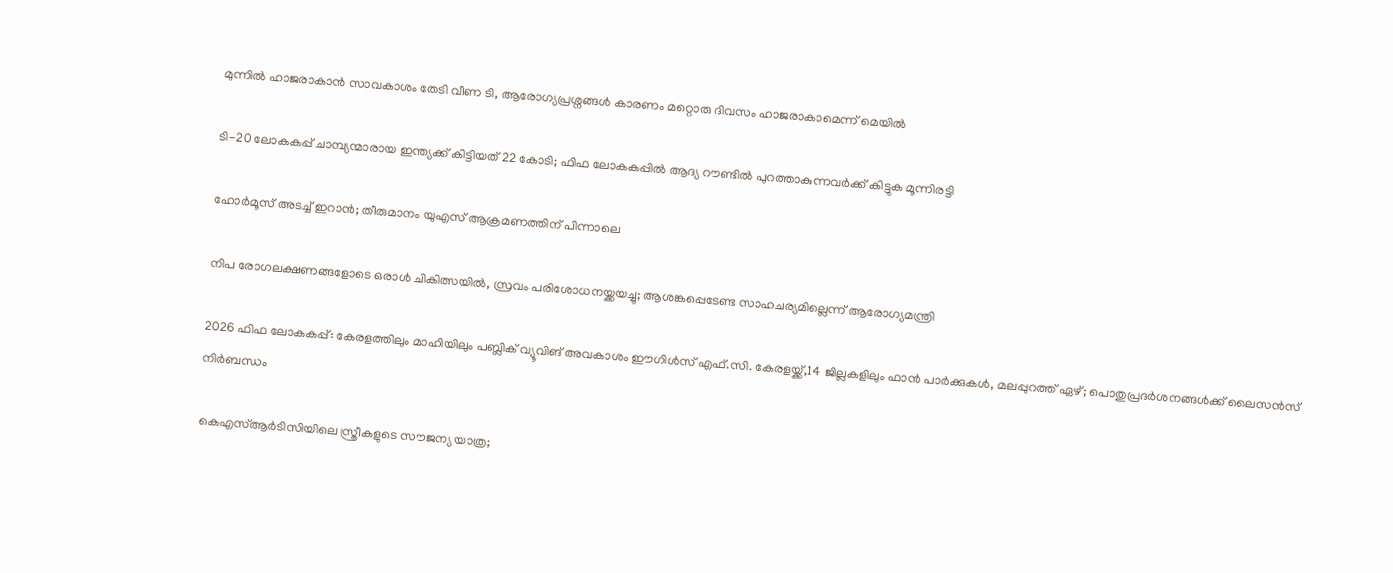മുന്നിൽ ഹാജരാകാൻ സാവകാശം തേടി വീണ ടി, ആരോഗ്യപ്രശ്നങ്ങൾ കാരണം മറ്റൊരു ദിവസം ഹാജരാകാമെന്ന് മെയില്‍

ടി-20 ലോകകപ്പ് ചാമ്പ്യന്മാരായ ഇന്ത്യക്ക് കിട്ടിയത് 22 കോടി; ഫിഫ ലോകകപ്പില്‍ ആദ്യ റൗണ്ടിൽ പുറത്താകുന്നവര്‍ക്ക് കിട്ടുക മൂന്നിരട്ടി

ഹോര്‍മൂസ് അടച്ച് ഇറാൻ; തീരുമാനം യുഎസ് ആക്രമണത്തിന് പിന്നാലെ

നിപ രോഗലക്ഷണങ്ങളോടെ ഒരാള്‍ ചികിത്സയില്‍, സ്രവം പരിശോധനയ്ക്കയച്ചു; ആശങ്കപ്പെടേണ്ട സാഹചര്യമില്ലെന്ന് ആരോഗ്യമന്ത്രി

2026 ഫിഫ ലോകകപ്പ്: കേരളത്തിലും മാഹിയിലും പബ്ലിക് വ്യൂവിങ് അവകാശം ഈഗിൾസ് എഫ്.സി. കേരളയ്ക്ക്,14 ജില്ലകളിലും ഫാൻ പാർക്കുകൾ, മലപ്പുറത്ത് ഏഴ്; പൊതുപ്രദർശനങ്ങൾക്ക് ലൈസൻസ് നിർബന്ധം

കെഎസ്ആർടിസിയിലെ സ്ത്രീകളുടെ സൗജന്യ യാത്ര;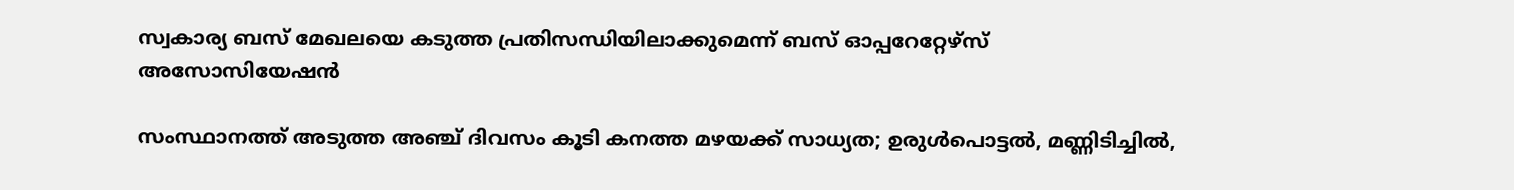സ്വകാര്യ ബസ് മേഖലയെ കടുത്ത പ്രതിസന്ധിയിലാക്കുമെന്ന് ബസ് ഓപ്പറേറ്റേഴ്സ് അസോസിയേഷൻ

സംസ്ഥാനത്ത് അടുത്ത അഞ്ച് ദിവസം കൂടി കനത്ത മഴയക്ക് സാധ്യത; ഉരുള്‍പൊട്ടല്‍, മണ്ണിടിച്ചില്‍,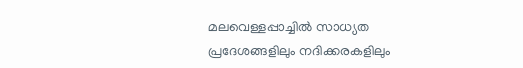മലവെള്ളപ്പാച്ചില്‍ സാധ്യത പ്രദേശങ്ങളിലും നദിക്കരകളിലും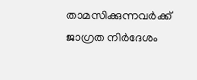താമസിക്കുന്നവര്‍ക്ക് ജാഗ്രത നിര്‍ദേശം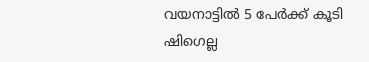വയനാട്ടിൽ 5 പേർക്ക് കൂടി ഷിഗെല്ല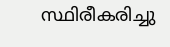സ്ഥിരീകരിച്ചു